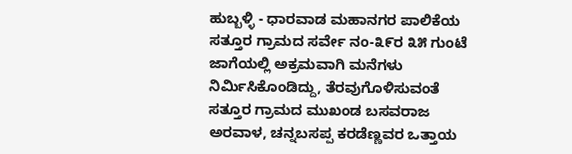ಹುಬ್ಬಳ್ಳಿ - ಧಾರವಾಡ ಮಹಾನಗರ ಪಾಲಿಕೆಯ ಸತ್ತೂರ ಗ್ರಾಮದ ಸರ್ವೇ ನಂ-೩೯ರ ೩೫ ಗುಂಟೆ ಜಾಗೆಯಲ್ಲಿ ಅಕ್ರಮವಾಗಿ ಮನೆಗಳು ನಿರ್ಮಿಸಿಕೊಂಡಿದ್ದು, ತೆರವುಗೊಳಿಸುವಂತೆ ಸತ್ತೂರ ಗ್ರಾಮದ ಮುಖಂಡ ಬಸವರಾಜ ಅರವಾಳ, ಚನ್ನಬಸಪ್ಪ ಕರಡೆಣ್ಣವರ ಒತ್ತಾಯ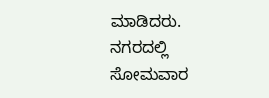ಮಾಡಿದರು. ನಗರದಲ್ಲಿ ಸೋಮವಾರ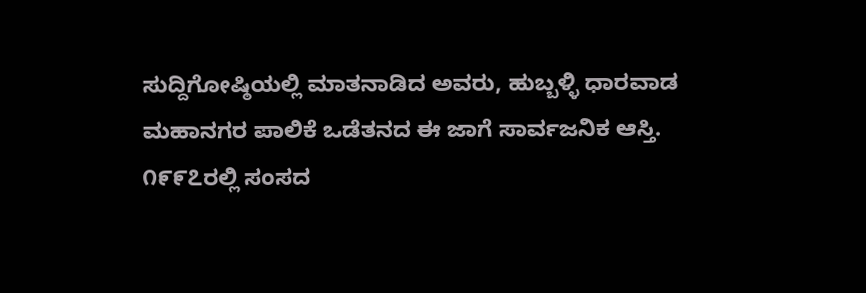ಸುದ್ದಿಗೋಷ್ಠಿಯಲ್ಲಿ ಮಾತನಾಡಿದ ಅವರು, ಹುಬ್ಬಳ್ಳಿ ಧಾರವಾಡ ಮಹಾನಗರ ಪಾಲಿಕೆ ಒಡೆತನದ ಈ ಜಾಗೆ ಸಾರ್ವಜನಿಕ ಆಸ್ತಿ. ೧೯೯೭ರಲ್ಲಿ ಸಂಸದ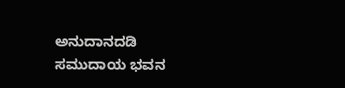ಅನುದಾನದಡಿ ಸಮುದಾಯ ಭವನ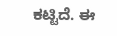ಕಟ್ಟಿದೆ. ಈ